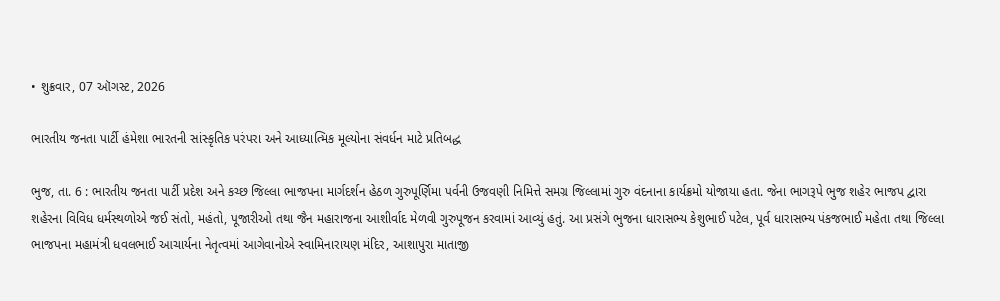• શુક્રવાર, 07 ઑગસ્ટ, 2026

ભારતીય જનતા પાર્ટી હંમેશા ભારતની સાંસ્કૃતિક પરંપરા અને આધ્યાત્મિક મૂલ્યોના સંવર્ધન માટે પ્રતિબદ્ધ

ભુજ, તા. 6 : ભારતીય જનતા પાર્ટી પ્રદેશ અને કચ્છ જિલ્લા ભાજપના માર્ગદર્શન હેઠળ ગુરુપૂર્ણિમા પર્વની ઉજવણી નિમિત્તે સમગ્ર જિલ્લામાં ગુરુ વંદનાના કાર્યક્રમો યોજાયા હતા. જેના ભાગરૂપે ભુજ શહેર ભાજપ દ્વારા શહેરના વિવિધ ધર્મસ્થળોએ જઈ સંતો, મહંતો, પૂજારીઓ તથા જૈન મહારાજના આશીર્વાદ મેળવી ગુરુપૂજન કરવામાં આવ્યું હતું. આ પ્રસંગે ભુજના ધારાસભ્ય કેશુભાઈ પટેલ, પૂર્વ ધારાસભ્ય પંકજભાઈ મહેતા તથા જિલ્લા ભાજપના મહામંત્રી ધવલભાઈ આચાર્યના નેતૃત્વમાં આગેવાનોએ સ્વામિનારાયણ મંદિર, આશાપુરા માતાજી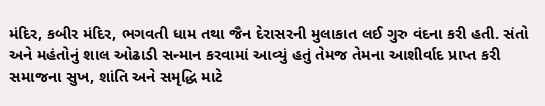મંદિર, કબીર મંદિર, ભગવતી ધામ તથા જૈન દેરાસરની મુલાકાત લઈ ગુરુ વંદના કરી હતી. સંતો અને મહંતોનું શાલ ઓઢાડી સન્માન કરવામાં આવ્યું હતું તેમજ તેમના આશીર્વાદ પ્રાપ્ત કરી સમાજના સુખ, શાંતિ અને સમૃદ્ધિ માટે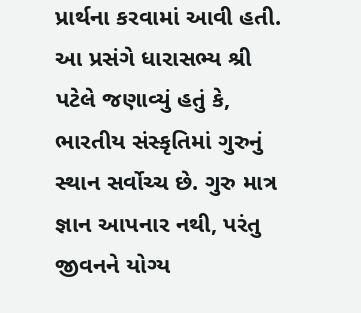પ્રાર્થના કરવામાં આવી હતી. આ પ્રસંગે ધારાસભ્ય શ્રી પટેલે જણાવ્યું હતું કે, ભારતીય સંસ્કૃતિમાં ગુરુનું સ્થાન સર્વોચ્ચ છે. ગુરુ માત્ર જ્ઞાન આપનાર નથી, પરંતુ જીવનને યોગ્ય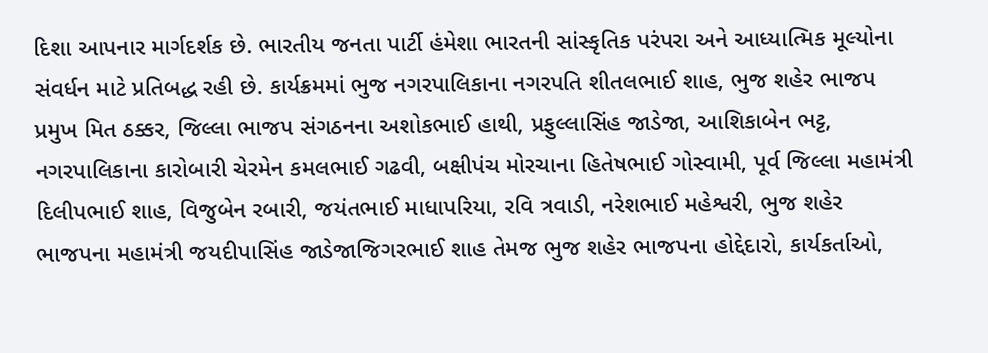દિશા આપનાર માર્ગદર્શક છે. ભારતીય જનતા પાર્ટી હંમેશા ભારતની સાંસ્કૃતિક પરંપરા અને આધ્યાત્મિક મૂલ્યોના સંવર્ધન માટે પ્રતિબદ્ધ રહી છે. કાર્યક્રમમાં ભુજ નગરપાલિકાના નગરપતિ શીતલભાઈ શાહ, ભુજ શહેર ભાજપ પ્રમુખ મિત ઠક્કર, જિલ્લા ભાજપ સંગઠનના અશોકભાઈ હાથી, પ્રફુલ્લાસિંહ જાડેજા, આશિકાબેન ભટ્ટ, નગરપાલિકાના કારોબારી ચેરમેન કમલભાઈ ગઢવી, બક્ષીપંચ મોરચાના હિતેષભાઈ ગોસ્વામી, પૂર્વ જિલ્લા મહામંત્રી દિલીપભાઈ શાહ, વિજુબેન રબારી, જયંતભાઈ માધાપરિયા, રવિ ત્રવાડી, નરેશભાઈ મહેશ્વરી, ભુજ શહેર ભાજપના મહામંત્રી જયદીપાસિંહ જાડેજાજિગરભાઈ શાહ તેમજ ભુજ શહેર ભાજપના હોદ્દેદારો, કાર્યકર્તાઓ,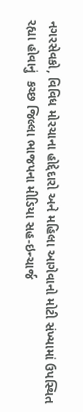નગરસેવકો, વિવિધ મોરચાના હોદ્દેદારો અને મહિલા આગેવાનો મોટી સંખ્યામાં ઉપસ્થિત રહ્યા હોવાનું  કચ્છ જિલ્લા ભાજપના મીડિયા સહ-ઇન્ચાર્જ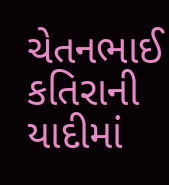ચેતનભાઈ કતિરાની યાદીમાં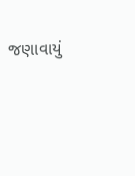જણાવાયું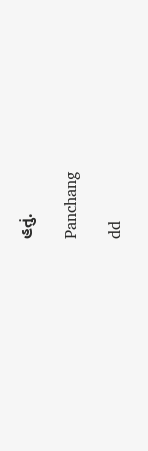હતું.

Panchang

dd